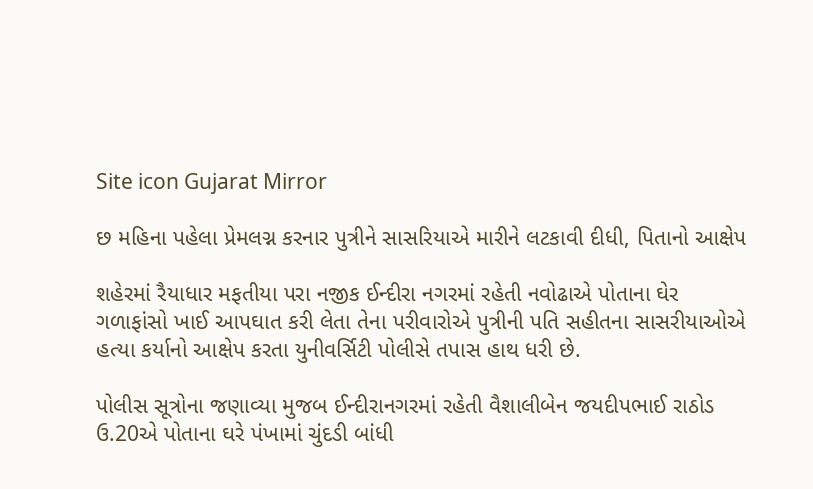Site icon Gujarat Mirror

છ મહિના પહેલા પ્રેમલગ્ન કરનાર પુત્રીને સાસરિયાએ મારીને લટકાવી દીધી, પિતાનો આક્ષેપ

શહેરમાં રૈયાધાર મફતીયા પરા નજીક ઈન્દીરા નગરમાં રહેતી નવોઢાએ પોતાના ઘેર ગળાફાંસો ખાઈ આપઘાત કરી લેતા તેના પરીવારોએ પુત્રીની પતિ સહીતના સાસરીયાઓએ હત્યા કર્યાનો આક્ષેપ કરતા યુનીવર્સિટી પોલીસે તપાસ હાથ ધરી છે.

પોલીસ સૂત્રોના જણાવ્યા મુજબ ઈન્દીરાનગરમાં રહેતી વૈશાલીબેન જયદીપભાઈ રાઠોડ ઉ.20એ પોતાના ઘરે પંખામાં ચુંદડી બાંધી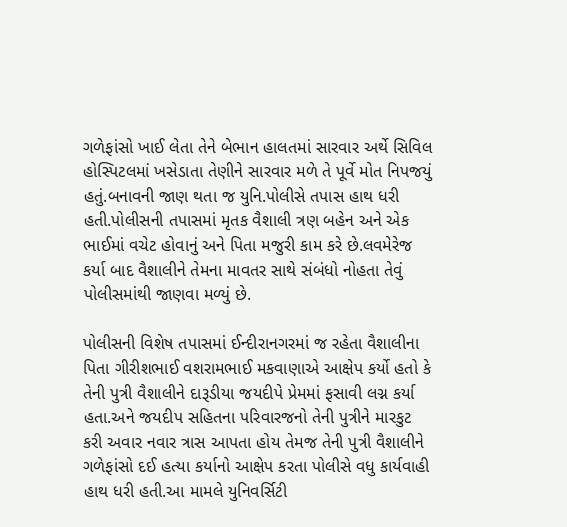ગળેફાંસો ખાઈ લેતા તેને બેભાન હાલતમાં સારવાર અર્થે સિવિલ હોસ્પિટલમાં ખસેડાતા તેણીને સારવાર મળે તે પૂર્વે મોત નિપજયું હતું.બનાવની જાણ થતા જ યુનિ.પોલીસે તપાસ હાથ ધરી હતી.પોલીસની તપાસમાં મૃતક વૈશાલી ત્રણ બહેન અને એક ભાઈમાં વચેટ હોવાનું અને પિતા મજુરી કામ કરે છે.લવમેરેજ કર્યા બાદ વૈશાલીને તેમના માવતર સાથે સંબંધો નોહતા તેવું પોલીસમાંથી જાણવા મળ્યું છે.

પોલીસની વિશેષ તપાસમાં ઈન્દીરાનગરમાં જ રહેતા વૈશાલીના પિતા ગીરીશભાઈ વશરામભાઈ મકવાણાએ આક્ષેપ કર્યો હતો કે તેની પુત્રી વૈશાલીને દારૂડીયા જયદીપે પ્રેમમાં ફસાવી લગ્ન કર્યા હતા.અને જયદીપ સહિતના પરિવારજનો તેની પુત્રીને મારકુટ કરી અવાર નવાર ત્રાસ આપતા હોય તેમજ તેની પુત્રી વૈશાલીને ગળેફાંસો દઈ હત્યા કર્યાનો આક્ષેપ કરતા પોલીસે વધુ કાર્યવાહી હાથ ધરી હતી.આ મામલે યુનિવર્સિટી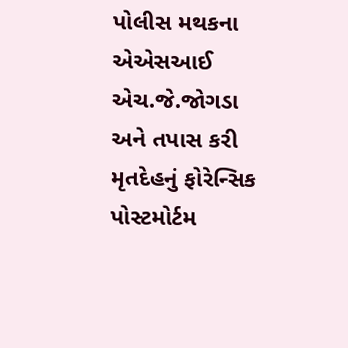પોલીસ મથકના એએસઆઈ એચ.જે.જોગડા અને તપાસ કરી મૃતદેહનું ફોરેન્સિક પોસ્ટમોર્ટમ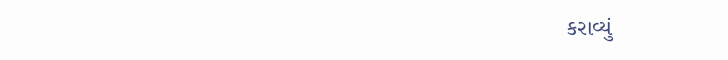કરાવ્યું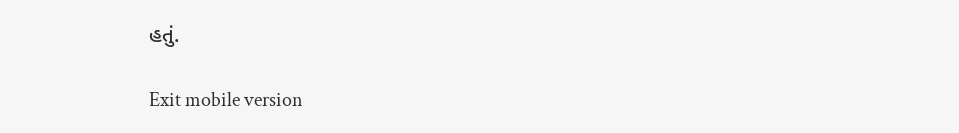હતું.

Exit mobile version